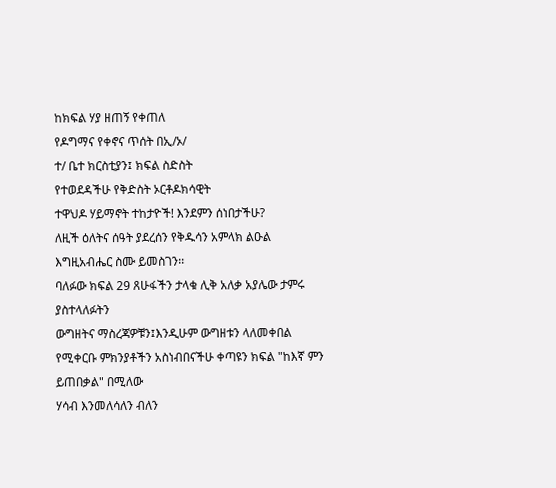ከክፍል ሃያ ዘጠኝ የቀጠለ
የዶግማና የቀኖና ጥሰት በኢ/ኦ/
ተ/ ቤተ ክርስቲያን፤ ክፍል ስድስት
የተወደዳችሁ የቅድስት ኦርቶዶክሳዊት
ተዋህዶ ሃይማኖት ተከታዮች! እንደምን ሰነበታችሁ?
ለዚች ዕለትና ሰዓት ያደረሰን የቅዱሳን አምላክ ልዑል እግዚአብሔር ስሙ ይመስገን፡፡
ባለፉው ክፍል 29 ጸሁፋችን ታላቁ ሊቅ አለቃ አያሌው ታምሩ ያስተላለፉትን
ውግዘትና ማስረጃዎቹን፤እንዲሁም ውግዘቱን ላለመቀበል የሚቀርቡ ምክንያቶችን አስነብበናችሁ ቀጣዩን ክፍል "ከእኛ ምን ይጠበቃል" በሚለው
ሃሳብ እንመለሳለን ብለን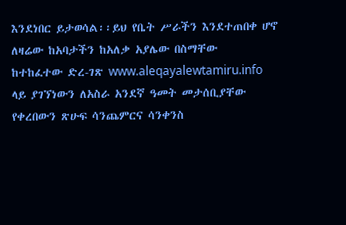እንደነበር ይታወሳል፡፡ይህ የቤት ሥራችን እንደተጠበቀ ሆኖ ለዛሬው ከአባታችን ከአለቃ አያሌው በስማቸው
ከተከፈተው ድረ-ገጽ www.aleqayalewtamiru.info
ላይ ያገኘነውን ለአስራ አንደኛ ዓመት መታሰቢያቸው የቀረበውን ጽሁፍ ሳንጨምርና ሳንቀንስ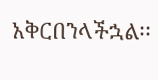አቅርበንላችኋል፡፡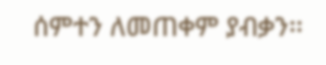ሰምተን ለመጠቀም ያብቃን፡፡